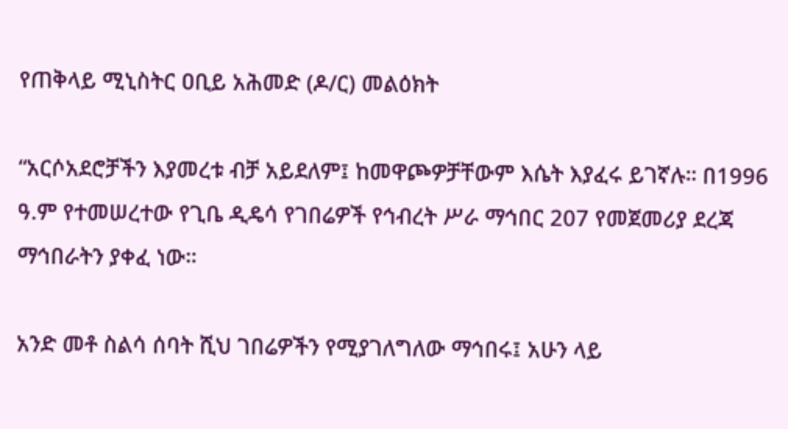የጠቅላይ ሚኒስትር ዐቢይ አሕመድ (ዶ/ር) መልዕክት

“አርሶአደሮቻችን እያመረቱ ብቻ አይደለም፤ ከመዋጮዎቻቸውም እሴት እያፈሩ ይገኛሉ። በ1996 ዓ.ም የተመሠረተው የጊቤ ዲዴሳ የገበሬዎች የኅብረት ሥራ ማኅበር 207 የመጀመሪያ ደረጃ ማኅበራትን ያቀፈ ነው።

አንድ መቶ ስልሳ ሰባት ሺህ ገበሬዎችን የሚያገለግለው ማኅበሩ፤ አሁን ላይ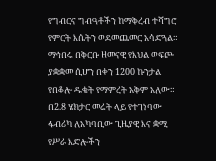የግብርና ግብዓቶችን ከማቅረብ ተሻግሮ የምርት እሴትን ወደመጨመር አሳድጓል። ማኅበሩ በቅርቡ ዘመናዊ የእህል ወፍጮ ያቋቋመ ሲሆን በቀን 1200 ኩንታል የበቆሎ ዱቄት የማምረት አቅም አለው። በ2.8 ሄክታር መሬት ላይ የተገነባው ፋብሪካ ለአካባቢው ጊዜያዊ እና ቋሚ የሥራ እድሎችን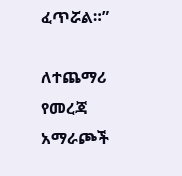ፈጥሯል።”

ለተጨማሪ የመረጃ አማራጮች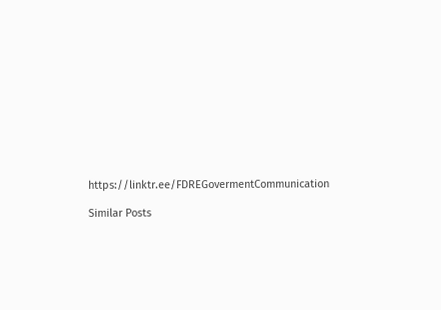https://linktr.ee/FDREGovermentCommunication

Similar Posts